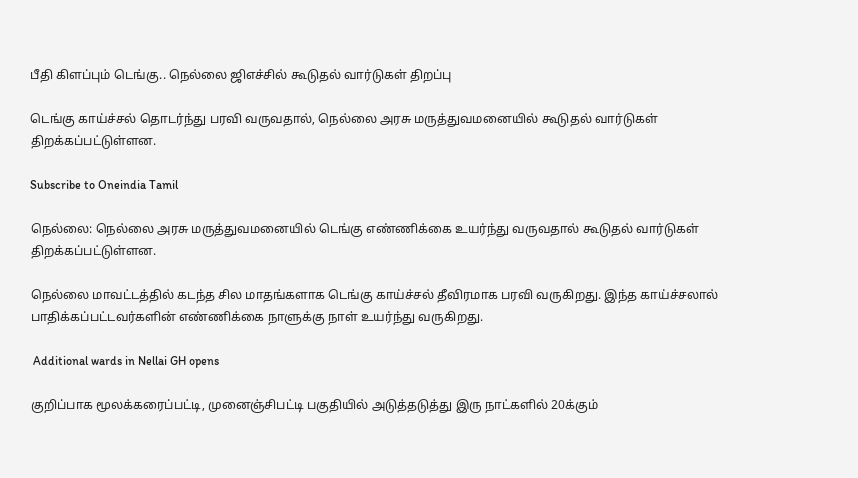பீதி கிளப்பும் டெங்கு.. நெல்லை ஜிஎச்சில் கூடுதல் வார்டுகள் திறப்பு

டெங்கு காய்ச்சல் தொடர்ந்து பரவி வருவதால், நெல்லை அரசு மருத்துவமனையில் கூடுதல் வார்டுகள் திறக்கப்பட்டுள்ளன.

Subscribe to Oneindia Tamil

நெல்லை: நெல்லை அரசு மருத்துவமனையில் டெங்கு எண்ணிக்கை உயர்ந்து வருவதால் கூடுதல் வார்டுகள் திறக்கப்பட்டுள்ளன.

நெல்லை மாவட்டத்தில் கடந்த சில மாதங்களாக டெங்கு காய்ச்சல் தீவிரமாக பரவி வருகிறது. இந்த காய்ச்சலால் பாதிக்கப்பட்டவர்களின் எண்ணிக்கை நாளுக்கு நாள் உயர்ந்து வருகிறது.

 Additional wards in Nellai GH opens

குறிப்பாக மூலக்கரைப்பட்டி, முனைஞ்சிபட்டி பகுதியில் அடுத்தடுத்து இரு நாட்களில் 20க்கும்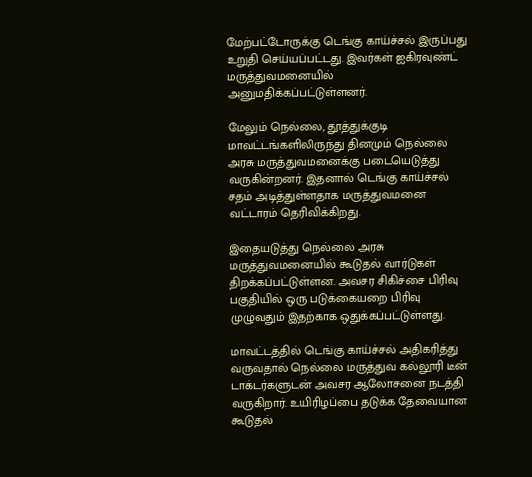மேற்பட்டோருக்கு டெங்கு காய்ச்சல் இருப்பது உறுதி செய்யப்பட்டது. இவர்கள் ஐகிரவுண்ட் மருத்துவமனையில் அனுமதிக்கப்பட்டுள்ளனர்.

மேலும் நெல்லை, தூத்துக்குடி மாவட்டங்களிலிருந்து தினமும் நெல்லை அரசு மருத்துவமனைக்கு படையெடுத்து வருகின்றனர். இதனால் டெங்கு காய்ச்சல் சதம் அடித்துள்ளதாக மருத்துவமனை வட்டாரம் தெரிவிக்கிறது.

இதையடுத்து நெல்லை அரசு மருத்துவமனையில் கூடுதல் வார்டுகள் திறக்கப்பட்டுள்ளன. அவசர சிகிச்சை பிரிவு பகுதியில் ஒரு படுக்கையறை பிரிவு முழுவதும் இதற்காக ஒதுக்கப்பட்டுள்ளது.

மாவட்டத்தில் டெங்கு காய்ச்சல் அதிகரித்து வருவதால் நெல்லை மருத்துவ கல்லூரி டீன் டாக்டர்களுடன் அவசர ஆலோசனை நடத்தி வருகிறார். உயிரிழப்பை தடுக்க தேவையான கூடுதல்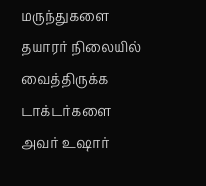மருந்துகளை தயாரர் நிலையில் வைத்திருக்க டாக்டர்களை அவர் உஷார்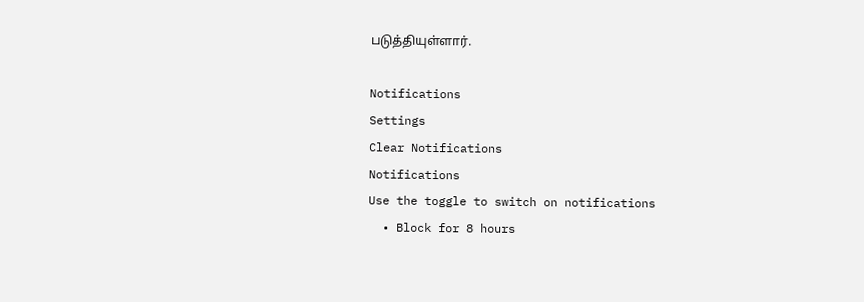படுத்தியுள்ளார்.

Notifications
Settings
Clear Notifications
Notifications
Use the toggle to switch on notifications
  • Block for 8 hours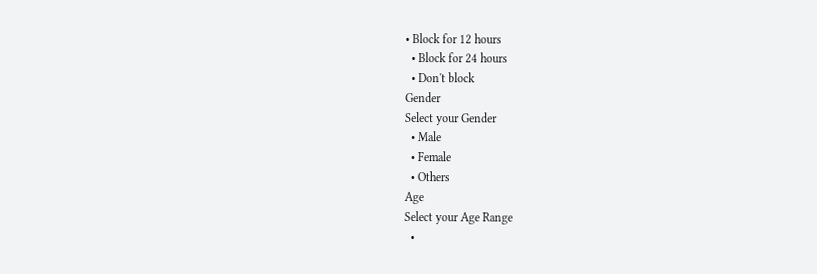• Block for 12 hours
  • Block for 24 hours
  • Don't block
Gender
Select your Gender
  • Male
  • Female
  • Others
Age
Select your Age Range
  •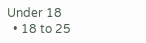Under 18
  • 18 to 25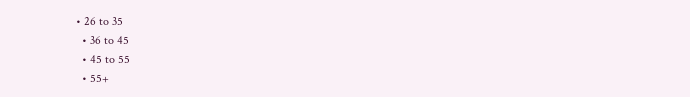• 26 to 35
  • 36 to 45
  • 45 to 55
  • 55+